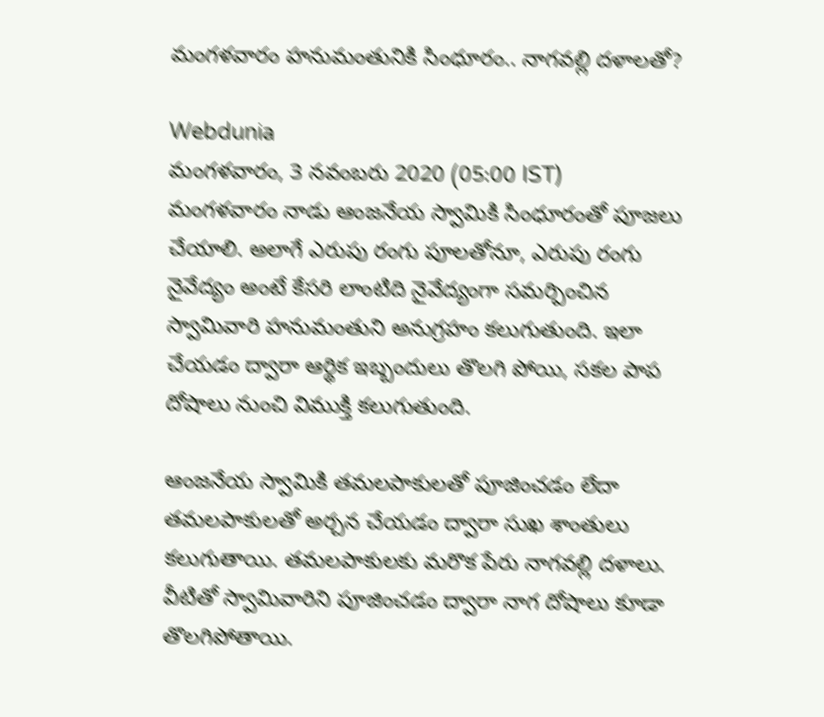మంగళవారం హనుమంతునికి సింధూరం.. నాగవల్లి దళాలతో?

Webdunia
మంగళవారం, 3 నవంబరు 2020 (05:00 IST)
మంగళవారం నాడు ఆంజనేయ స్వామికి సింధూరంతో పూజలు చేయాలి. అలాగే ఎరుపు రంగు పూలతోనూ, ఎరుపు రంగు నైవేద్యం అంటే కేసరి లాంటిది నైవేద్యంగా సమర్పించిన స్వామివారి హనుమంతుని అనుగ్రహం కలుగుతుంది. ఇలా చేయడం ద్వారా ఆర్థిక ఇబ్బందులు తొలగి పోయి, సకల పాప దోషాలు నుంచి విముక్తి కలుగుతుంది.

ఆంజనేయ స్వామికి తమలపాకులతో పూజించడం లేదా తమలపాకులతో అర్చన చేయడం ద్వారా సుఖ శాంతులు కలుగుతాయి. తమలపాకులకు మరొక పేరు నాగవల్లి దళాలు. వీటితో స్వామివారిని పూజించడం ద్వారా నాగ దోషాలు కూడా తొలగిపోతాయి.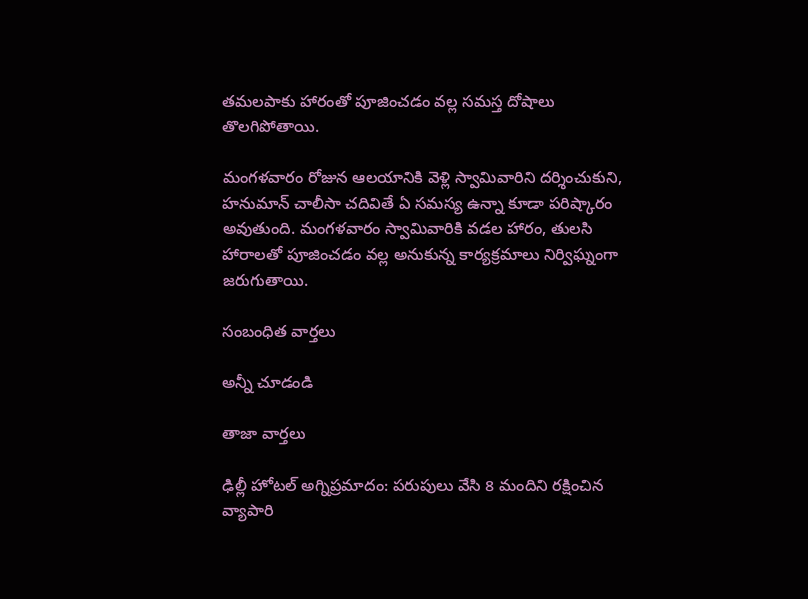తమలపాకు హారంతో పూజించడం వల్ల సమస్త దోషాలు తొలగిపోతాయి.

మంగళవారం రోజున ఆలయానికి వెళ్లి స్వామివారిని దర్శించుకుని, హనుమాన్ చాలీసా చదివితే ఏ సమస్య ఉన్నా కూడా పరిష్కారం అవుతుంది. మంగళవారం స్వామివారికి వడల హారం, తులసి హారాలతో పూజించడం వల్ల అనుకున్న కార్యక్రమాలు నిర్విఘ్నంగా జరుగుతాయి.

సంబంధిత వార్తలు

అన్నీ చూడండి

తాజా వార్తలు

ఢిల్లీ హోటల్ అగ్నిప్రమాదం: పరుపులు వేసి 8 మందిని రక్షించిన వ్యాపారి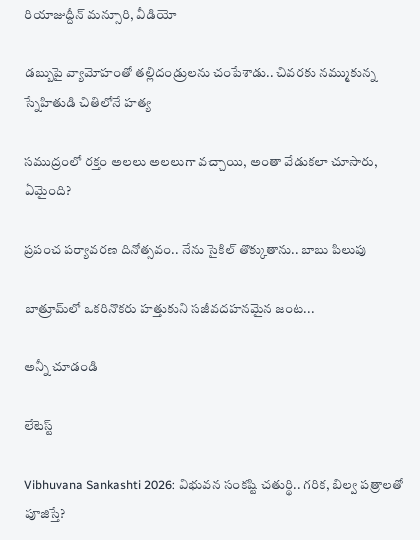రియాజుద్దీన్ మన్సూరి, వీడియో

డబ్బుపై వ్యామోహంతో తల్లిదండ్రులను చంపేశాడు.. చివరకు నమ్ముకున్న స్నేహితుడి చితిలోనే హత్య

సముద్రంలో రక్తం అలలు అలలుగా వచ్చాయి, అంతా వేడుకలా చూసారు, ఏమైంది?

ప్రపంచ పర్యావరణ దినోత్సవం.. నేను సైకిల్ తొక్కుతాను.. బాబు పిలుపు

బాత్రూమ్‌లో ఒకరినొకరు హత్తుకుని సజీవదహనమైన జంట...

అన్నీ చూడండి

లేటెస్ట్

Vibhuvana Sankashti 2026: విభువన సంకష్టి చతుర్థి.. గరిక, బిల్వ పత్రాలతో పూజిస్తే?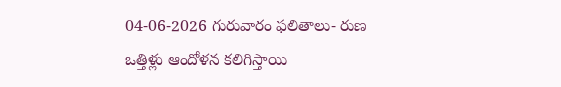04-06-2026 గురువారం ఫలితాలు- రుణ ఒత్తిళ్లు ఆందోళన కలిగిస్తాయి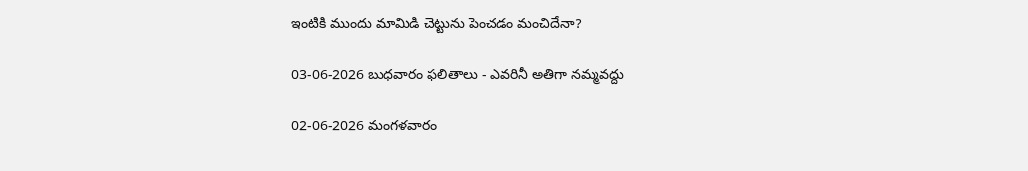ఇంటికి ముందు మామిడి చెట్టును పెంచడం మంచిదేనా?

03-06-2026 బుధవారం ఫలితాలు - ఎవరినీ అతిగా నమ్మవద్దు

02-06-2026 మంగళవారం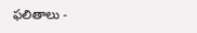ఫలితాలు -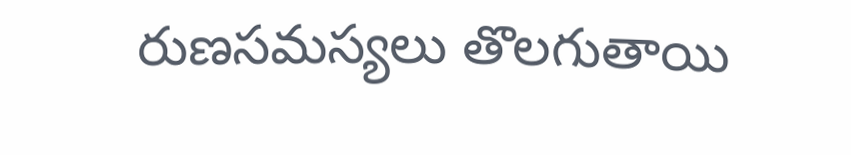రుణసమస్యలు తొలగుతాయి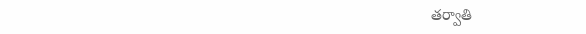తర్వాతి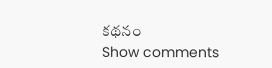కథనం
Show comments